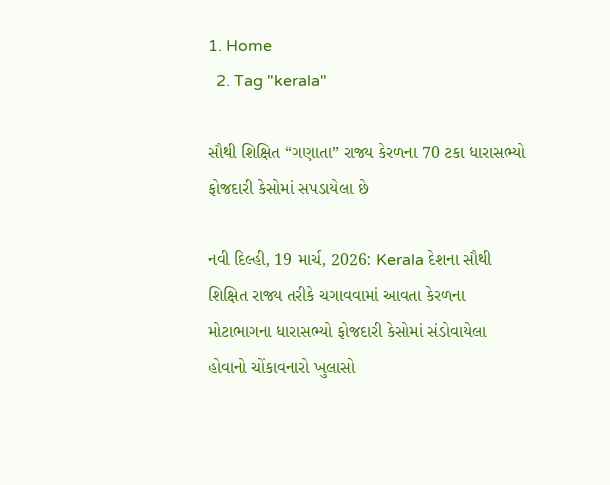1. Home
  2. Tag "kerala"

સૌથી શિક્ષિત “ગણાતા” રાજ્ય કેરળના 70 ટકા ધારાસભ્યો ફોજદારી કેસોમાં સપડાયેલા છે

નવી દિલ્હી, 19 માર્ચ, 2026: Kerala દેશના સૌથી શિક્ષિત રાજ્ય તરીકે ચગાવવામાં આવતા કેરળના મોટાભાગના ધારાસભ્યો ફોજદારી કેસોમાં સંડોવાયેલા હોવાનો ચોંકાવનારો ખુલાસો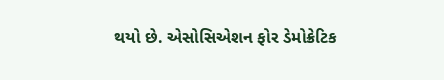થયો છે. એસોસિએશન ફોર ડેમોક્રેટિક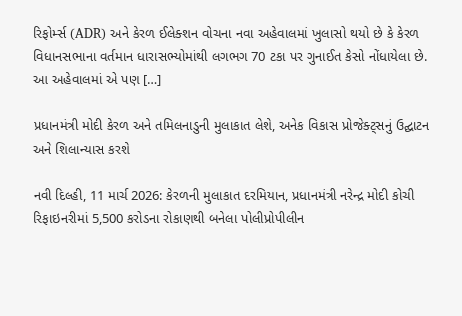રિફોર્મ્સ (ADR) અને કેરળ ઈલેક્શન વોચના નવા અહેવાલમાં ખુલાસો થયો છે કે કેરળ વિધાનસભાના વર્તમાન ધારાસભ્યોમાંથી લગભગ 70 ટકા પર ગુનાઈત કેસો નોંધાયેલા છે. આ અહેવાલમાં એ પણ […]

પ્રધાનમંત્રી મોદી કેરળ અને તમિલનાડુની મુલાકાત લેશે, અનેક વિકાસ પ્રોજેક્ટ્સનું ઉદ્ઘાટન અને શિલાન્યાસ કરશે

નવી દિલ્હી, 11 માર્ચ 2026: કેરળની મુલાકાત દરમિયાન, પ્રધાનમંત્રી નરેન્દ્ર મોદી કોચી રિફાઇનરીમાં 5,500 કરોડના રોકાણથી બનેલા પોલીપ્રોપીલીન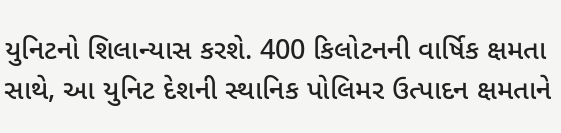યુનિટનો શિલાન્યાસ કરશે. 400 કિલોટનની વાર્ષિક ક્ષમતા સાથે, આ યુનિટ દેશની સ્થાનિક પોલિમર ઉત્પાદન ક્ષમતાને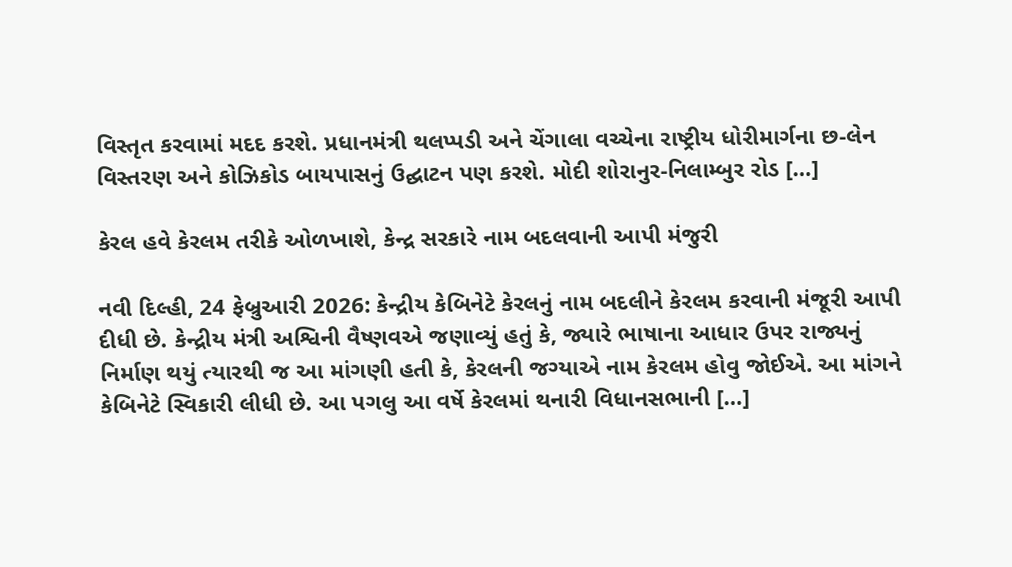વિસ્તૃત કરવામાં મદદ કરશે. પ્રધાનમંત્રી થલપ્પડી અને ચેંગાલા વચ્ચેના રાષ્ટ્રીય ધોરીમાર્ગના છ-લેન વિસ્તરણ અને કોઝિકોડ બાયપાસનું ઉદ્ઘાટન પણ કરશે. મોદી શોરાનુર-નિલામ્બુર રોડ […]

કેરલ હવે કેરલમ તરીકે ઓળખાશે, કેન્દ્ર સરકારે નામ બદલવાની આપી મંજુરી

નવી દિલ્હી, 24 ફેબ્રુઆરી 2026: કેન્દ્રીય કેબિનેટે કેરલનું નામ બદલીને કેરલમ કરવાની મંજૂરી આપી દીધી છે. કેન્દ્રીય મંત્રી અશ્વિની વૈષ્ણવએ જણાવ્યું હતું કે, જ્યારે ભાષાના આધાર ઉપર રાજ્યનું નિર્માણ થયું ત્યારથી જ આ માંગણી હતી કે, કેરલની જગ્યાએ નામ કેરલમ હોવુ જોઈએ. આ માંગને કેબિનેટે સ્વિકારી લીધી છે. આ પગલુ આ વર્ષે કેરલમાં થનારી વિધાનસભાની […]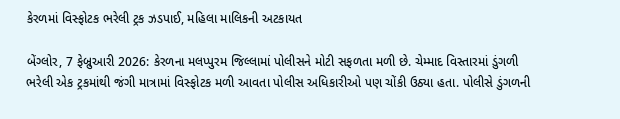કેરળમાં વિસ્ફોટક ભરેલી ટ્રક ઝડપાઈ, મહિલા માલિકની અટકાયત

બેંગ્લોર, 7 ફેબ્રુઆરી 2026: કેરળના મલપ્પુરમ જિલ્લામાં પોલીસને મોટી સફળતા મળી છે. ચેમ્માદ વિસ્તારમાં ડુંગળી ભરેલી એક ટ્રકમાંથી જંગી માત્રામાં વિસ્ફોટક મળી આવતા પોલીસ અધિકારીઓ પણ ચોંકી ઉઠ્યા હતા. પોલીસે ડુંગળની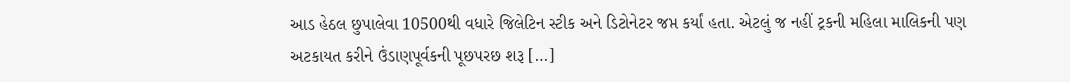આડ હેઠલ છુપાલેવા 10500થી વધારે જિલેટિન સ્ટીક અને ડિટોનેટર જપ્ત કર્યાં હતા. એટલું જ નહીં ટ્રકની મહિલા માલિકની પણ અટકાયત કરીને ઉંડાણપૂર્વકની પૂછપરછ શરૂ […]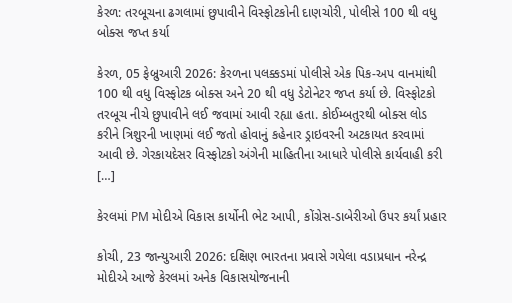કેરળ: તરબૂચના ઢગલામાં છુપાવીને વિસ્ફોટકોની દાણચોરી, પોલીસે 100 થી વધુ બોક્સ જપ્ત કર્યા

કેરળ, 05 ફેબ્રુઆરી 2026: કેરળના પલક્કડમાં પોલીસે એક પિક-અપ વાનમાંથી 100 થી વધુ વિસ્ફોટક બોક્સ અને 20 થી વધુ ડેટોનેટર જપ્ત કર્યા છે. વિસ્ફોટકો તરબૂચ નીચે છુપાવીને લઈ જવામાં આવી રહ્યા હતા. કોઈમ્બતુરથી બોક્સ લોડ કરીને ત્રિશુરની ખાણમાં લઈ જતો હોવાનું કહેનાર ડ્રાઇવરની અટકાયત કરવામાં આવી છે. ગેરકાયદેસર વિસ્ફોટકો અંગેની માહિતીના આધારે પોલીસે કાર્યવાહી કરી […]

કેરલમાં PM મોદીએ વિકાસ કાર્યોની ભેટ આપી, કોંગ્રેસ-ડાબેરીઓ ઉપર કર્યાં પ્રહાર

કોચી, 23 જાન્યુઆરી 2026: દક્ષિણ ભારતના પ્રવાસે ગયેલા વડાપ્રધાન નરેન્દ્ર મોદીએ આજે કેરલમાં અનેક વિકાસયોજનાની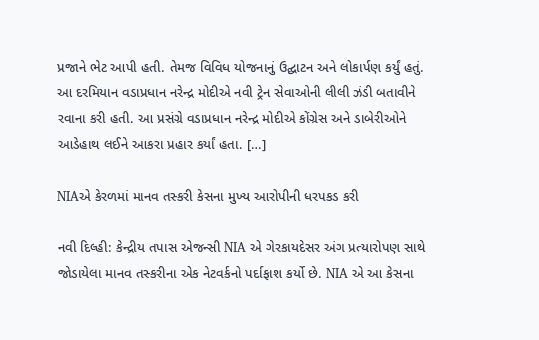પ્રજાને ભેટ આપી હતી. તેમજ વિવિધ યોજનાનું ઉદ્ઘાટન અને લોકાર્પણ કર્યું હતું. આ દરમિયાન વડાપ્રધાન નરેન્દ્ર મોદીએ નવી ટ્રેન સેવાઓની લીલી ઝંડી બતાવીને રવાના કરી હતી. આ પ્રસંગ્રે વડાપ્રધાન નરેન્દ્ર મોદીએ કોંગ્રેસ અને ડાબેરીઓને આડેહાથ લઈને આકરા પ્રહાર કર્યાં હતા. […]

NIAએ કેરળમાં માનવ તસ્કરી કેસના મુખ્ય આરોપીની ધરપકડ કરી

નવી દિલ્હી: કેન્દ્રીય તપાસ એજન્સી NIA એ ગેરકાયદેસર અંગ પ્રત્યારોપણ સાથે જોડાયેલા માનવ તસ્કરીના એક નેટવર્કનો પર્દાફાશ કર્યો છે. NIA એ આ કેસના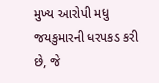મુખ્ય આરોપી મધુ જયકુમારની ધરપકડ કરી છે, જે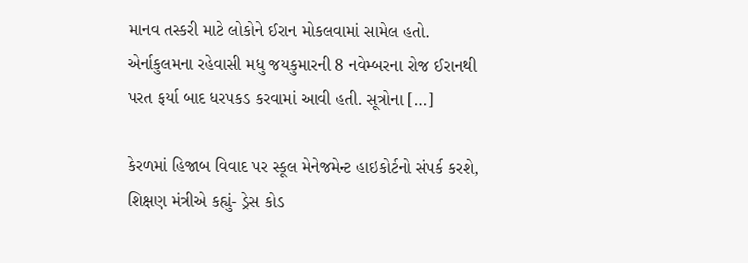માનવ તસ્કરી માટે લોકોને ઈરાન મોકલવામાં સામેલ હતો. એર્નાકુલમના રહેવાસી મધુ જયકુમારની 8 નવેમ્બરના રોજ ઈરાનથી પરત ફર્યા બાદ ધરપકડ કરવામાં આવી હતી. સૂત્રોના […]

કેરળમાં હિજાબ વિવાદ પર સ્કૂલ મેનેજમેન્ટ હાઇકોર્ટનો સંપર્ક કરશે, શિક્ષણ મંત્રીએ કહ્યું- ડ્રેસ કોડ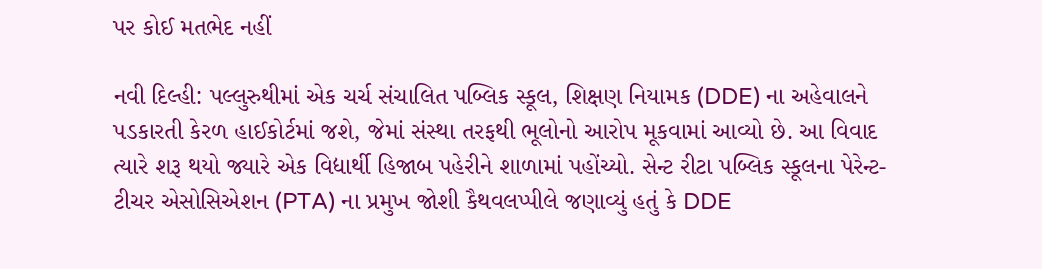પર કોઈ મતભેદ નહીં

નવી દિલ્હી: પલ્લુરુથીમાં એક ચર્ચ સંચાલિત પબ્લિક સ્કૂલ, શિક્ષણ નિયામક (DDE) ના અહેવાલને પડકારતી કેરળ હાઈકોર્ટમાં જશે, જેમાં સંસ્થા તરફથી ભૂલોનો આરોપ મૂકવામાં આવ્યો છે. આ વિવાદ ત્યારે શરૂ થયો જ્યારે એક વિદ્યાર્થી હિજાબ પહેરીને શાળામાં પહોંચ્યો. સેન્ટ રીટા પબ્લિક સ્કૂલના પેરેન્ટ-ટીચર એસોસિએશન (PTA) ના પ્રમુખ જોશી કૈથવલપ્પીલે જણાવ્યું હતું કે DDE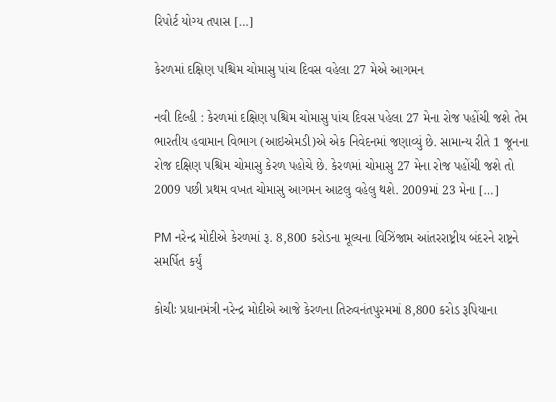રિપોર્ટ યોગ્ય તપાસ […]

કેરળમાં દક્ષિણ પશ્ચિમ ચોમાસુ પાંચ દિવસ વહેલા 27 મેએ આગમન

નવી દિલ્હી : કેરળમાં દક્ષિણ પશ્ચિમ ચોમાસુ પાંચ દિવસ પહેલા 27 મેના રોજ પહોંચી જશે તેમ ભારતીય હવામાન વિભાગ (આઇએમડી)એ એક નિવેદનમાં જણાવ્યું છે. સામાન્ય રીતે 1 જૂનના રોજ દક્ષિણ પશ્ચિમ ચોમાસુ કેરળ પહોચે છે. કેરળમાં ચોમાસુ 27 મેના રોજ પહોંચી જશે તો 2009 પછી પ્રથમ વખત ચોમાસુ આગમન આટલુ વહેલુ થશે. 2009માં 23 મેના […]

PM નરેન્દ્ર મોદીએ કેરળમાં રૂ. 8,800 કરોડના મૂલ્યના વિઝિંજામ આંતરરાષ્ટ્રીય બંદરને રાષ્ટ્રને સમર્પિત કર્યું

કોચીઃ પ્રધાનમંત્રી નરેન્દ્ર મોદીએ આજે કેરળના તિરુવનંતપુરમમાં 8,800 કરોડ રૂપિયાના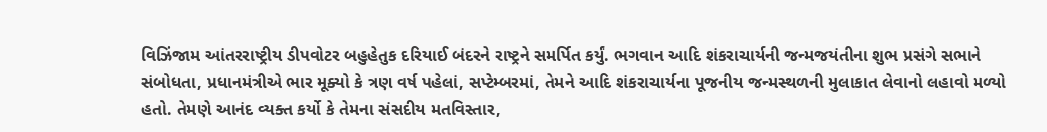વિઝિંજામ આંતરરાષ્ટ્રીય ડીપવોટર બહુહેતુક દરિયાઈ બંદરને રાષ્ટ્રને સમર્પિત કર્યું. ભગવાન આદિ શંકરાચાર્યની જન્મજયંતીના શુભ પ્રસંગે સભાને સંબોધતા, પ્રધાનમંત્રીએ ભાર મૂક્યો કે ત્રણ વર્ષ પહેલાં, સપ્ટેમ્બરમાં, તેમને આદિ શંકરાચાર્યના પૂજનીય જન્મસ્થળની મુલાકાત લેવાનો લહાવો મળ્યો હતો. તેમણે આનંદ વ્યક્ત કર્યો કે તેમના સંસદીય મતવિસ્તાર,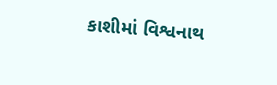કાશીમાં વિશ્વનાથ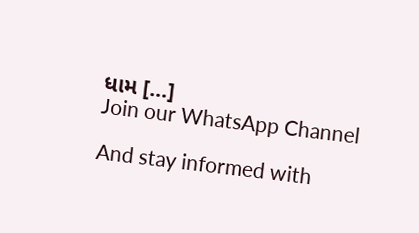ધામ […]
Join our WhatsApp Channel

And stay informed with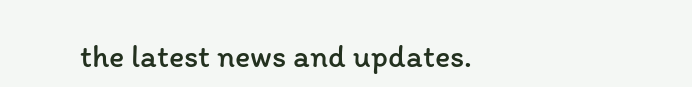the latest news and updates.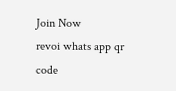Join Now
revoi whats app qr code